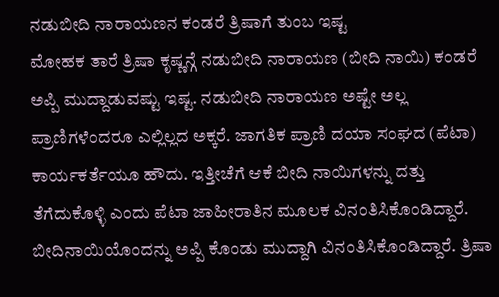ನಡುಬೀದಿ ನಾರಾಯಣನ ಕಂಡರೆ ತ್ರಿಷಾಗೆ ತುಂಬ ಇಷ್ಟ
ಮೋಹಕ ತಾರೆ ತ್ರಿಷಾ ಕೃಷ್ಣನ್ಗೆ ನಡುಬೀದಿ ನಾರಾಯಣ (ಬೀದಿ ನಾಯಿ) ಕಂಡರೆ ಅಪ್ಪಿ ಮುದ್ದಾಡುವಷ್ಟು ಇಷ್ಟ. ನಡುಬೀದಿ ನಾರಾಯಣ ಅಷ್ಟೇ ಅಲ್ಲ ಪ್ರಾಣಿಗಳೆಂದರೂ ಎಲ್ಲಿಲ್ಲದ ಅಕ್ಕರೆ. ಜಾಗತಿಕ ಪ್ರಾಣಿ ದಯಾ ಸಂಘದ (ಪೆಟಾ) ಕಾರ್ಯಕರ್ತೆಯೂ ಹೌದು. ಇತ್ತೀಚೆಗೆ ಆಕೆ ಬೀದಿ ನಾಯಿಗಳನ್ನು ದತ್ತು ತೆಗೆದುಕೊಳ್ಳಿ ಎಂದು ಪೆಟಾ ಜಾಹೀರಾತಿನ ಮೂಲಕ ವಿನಂತಿಸಿಕೊಂಡಿದ್ದಾರೆ.
ಬೀದಿನಾಯಿಯೊಂದನ್ನು ಅಪ್ಪಿ ಕೊಂಡು ಮುದ್ದಾಗಿ ವಿನಂತಿಸಿಕೊಂಡಿದ್ದಾರೆ. ತ್ರಿಷಾ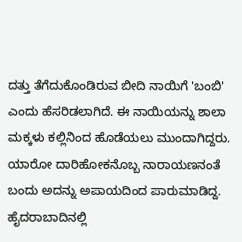ದತ್ತು ತೆಗೆದುಕೊಂಡಿರುವ ಬೀದಿ ನಾಯಿಗೆ 'ಬಂಬಿ' ಎಂದು ಹೆಸರಿಡಲಾಗಿದೆ. ಈ ನಾಯಿಯನ್ನು ಶಾಲಾ ಮಕ್ಕಳು ಕಲ್ಲಿನಿಂದ ಹೊಡೆಯಲು ಮುಂದಾಗಿದ್ದರು. ಯಾರೋ ದಾರಿಹೋಕನೊಬ್ಬ ನಾರಾಯಣನಂತೆ ಬಂದು ಅದನ್ನು ಅಪಾಯದಿಂದ ಪಾರುಮಾಡಿದ್ದ.
ಹೈದರಾಬಾದಿನಲ್ಲಿ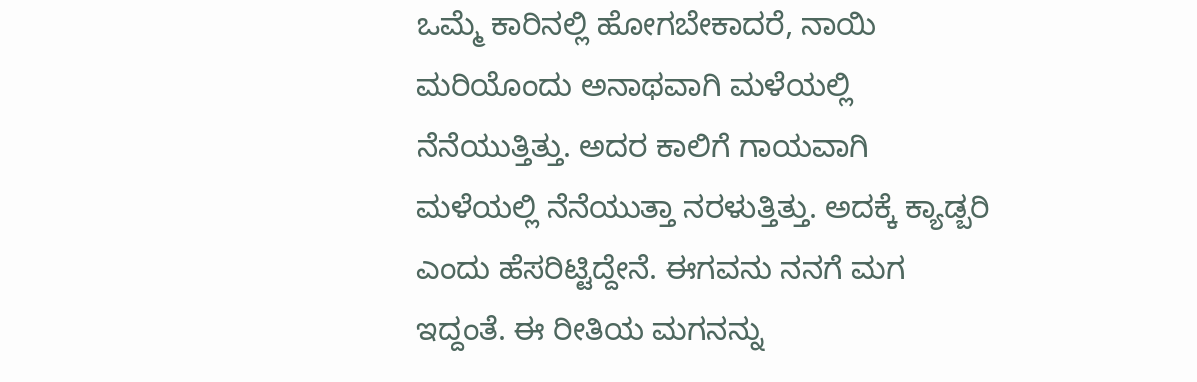ಒಮ್ಮೆ ಕಾರಿನಲ್ಲಿ ಹೋಗಬೇಕಾದರೆ, ನಾಯಿ ಮರಿಯೊಂದು ಅನಾಥವಾಗಿ ಮಳೆಯಲ್ಲಿ ನೆನೆಯುತ್ತಿತ್ತು. ಅದರ ಕಾಲಿಗೆ ಗಾಯವಾಗಿ ಮಳೆಯಲ್ಲಿ ನೆನೆಯುತ್ತಾ ನರಳುತ್ತಿತ್ತು. ಅದಕ್ಕೆ ಕ್ಯಾಡ್ಬರಿ ಎಂದು ಹೆಸರಿಟ್ಟಿದ್ದೇನೆ. ಈಗವನು ನನಗೆ ಮಗ ಇದ್ದಂತೆ. ಈ ರೀತಿಯ ಮಗನನ್ನು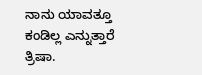ನಾನು ಯಾವತ್ತೂ ಕಂಡಿಲ್ಲ ಎನ್ನುತ್ತಾರೆ ತ್ರಿಷಾ.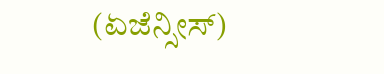(ಏಜೆನ್ಸೀಸ್)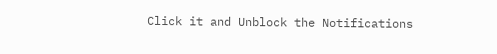Click it and Unblock the Notifications